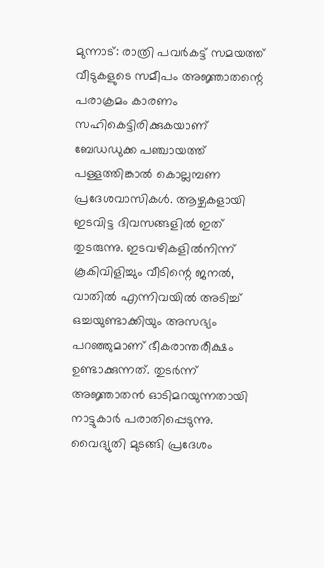മുന്നാട്: രാത്രി പവർകട്ട് സമയത്ത് വീടുകളുടെ സമീപം അജ്ഞാതന്റെ പരാക്രമം കാരണം സഹികെട്ടിരിക്കുകയാണ് ബേഡഡുക്ക പഞ്ചായത്ത് പള്ളത്തിങ്കാൽ കൊല്ലമ്പണ പ്രദേശവാസികൾ. ആഴ്ചകളായി ഇടവിട്ട ദിവസങ്ങളിൽ ഇത് തുടരുന്നു. ഇടവഴികളിൽനിന്ന് കൂകിവിളിച്ചും വീടിന്റെ ജനൽ, വാതിൽ എന്നിവയിൽ അടിച്ച് ഒച്ചയുണ്ടാക്കിയും അസഭ്യം പറഞ്ഞുമാണ് ഭീകരാന്തരീക്ഷം ഉണ്ടാക്കുന്നത്. തുടർന്ന് അജ്ഞാതൻ ഓടിമറയുന്നതായി നാട്ടുകാർ പരാതിപ്പെടുന്നു.
വൈദ്യുതി മുടങ്ങി പ്രദേശം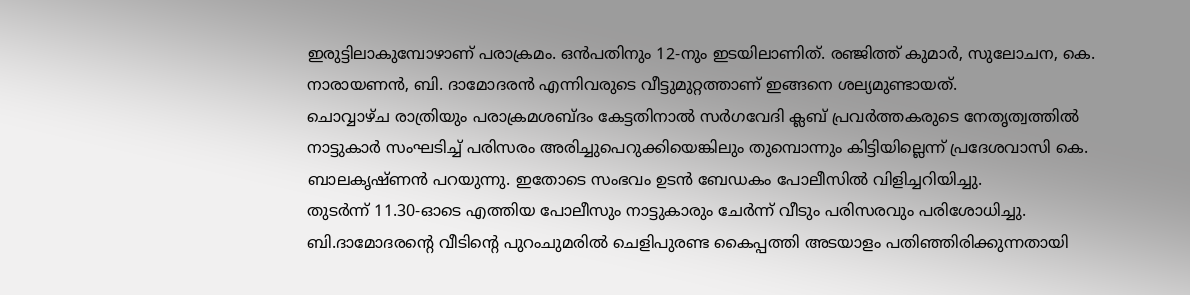ഇരുട്ടിലാകുമ്പോഴാണ് പരാക്രമം. ഒൻപതിനും 12-നും ഇടയിലാണിത്. രഞ്ജിത്ത് കുമാർ, സുലോചന, കെ. നാരായണൻ, ബി. ദാമോദരൻ എന്നിവരുടെ വീട്ടുമുറ്റത്താണ് ഇങ്ങനെ ശല്യമുണ്ടായത്.
ചൊവ്വാഴ്ച രാത്രിയും പരാക്രമശബ്ദം കേട്ടതിനാൽ സർഗവേദി ക്ലബ് പ്രവർത്തകരുടെ നേതൃത്വത്തിൽ നാട്ടുകാർ സംഘടിച്ച് പരിസരം അരിച്ചുപെറുക്കിയെങ്കിലും തുമ്പൊന്നും കിട്ടിയില്ലെന്ന് പ്രദേശവാസി കെ. ബാലകൃഷ്ണൻ പറയുന്നു. ഇതോടെ സംഭവം ഉടൻ ബേഡകം പോലീസിൽ വിളിച്ചറിയിച്ചു.
തുടർന്ന് 11.30-ഓടെ എത്തിയ പോലീസും നാട്ടുകാരും ചേർന്ന് വീടും പരിസരവും പരിശോധിച്ചു. ബി.ദാമോദരന്റെ വീടിന്റെ പുറംചുമരിൽ ചെളിപുരണ്ട കൈപ്പത്തി അടയാളം പതിഞ്ഞിരിക്കുന്നതായി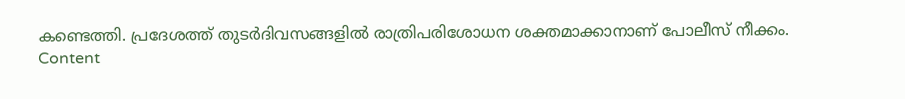കണ്ടെത്തി. പ്രദേശത്ത് തുടർദിവസങ്ങളിൽ രാത്രിപരിശോധന ശക്തമാക്കാനാണ് പോലീസ് നീക്കം.
Content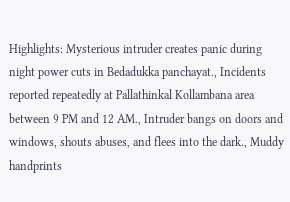Highlights: Mysterious intruder creates panic during night power cuts in Bedadukka panchayat., Incidents reported repeatedly at Pallathinkal Kollambana area between 9 PM and 12 AM., Intruder bangs on doors and windows, shouts abuses, and flees into the dark., Muddy handprints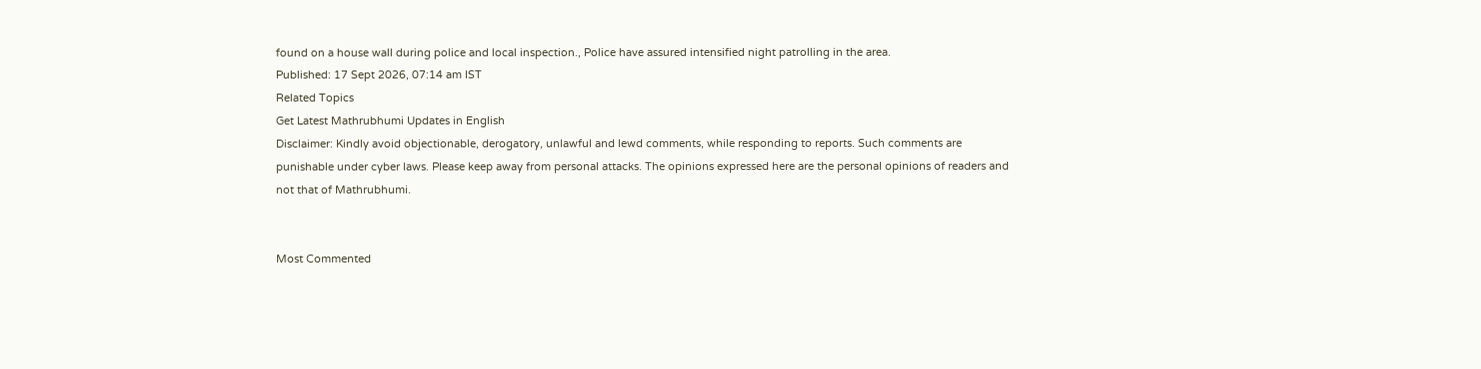found on a house wall during police and local inspection., Police have assured intensified night patrolling in the area.
Published: 17 Sept 2026, 07:14 am IST
Related Topics
Get Latest Mathrubhumi Updates in English
Disclaimer: Kindly avoid objectionable, derogatory, unlawful and lewd comments, while responding to reports. Such comments are punishable under cyber laws. Please keep away from personal attacks. The opinions expressed here are the personal opinions of readers and not that of Mathrubhumi.


Most Commented